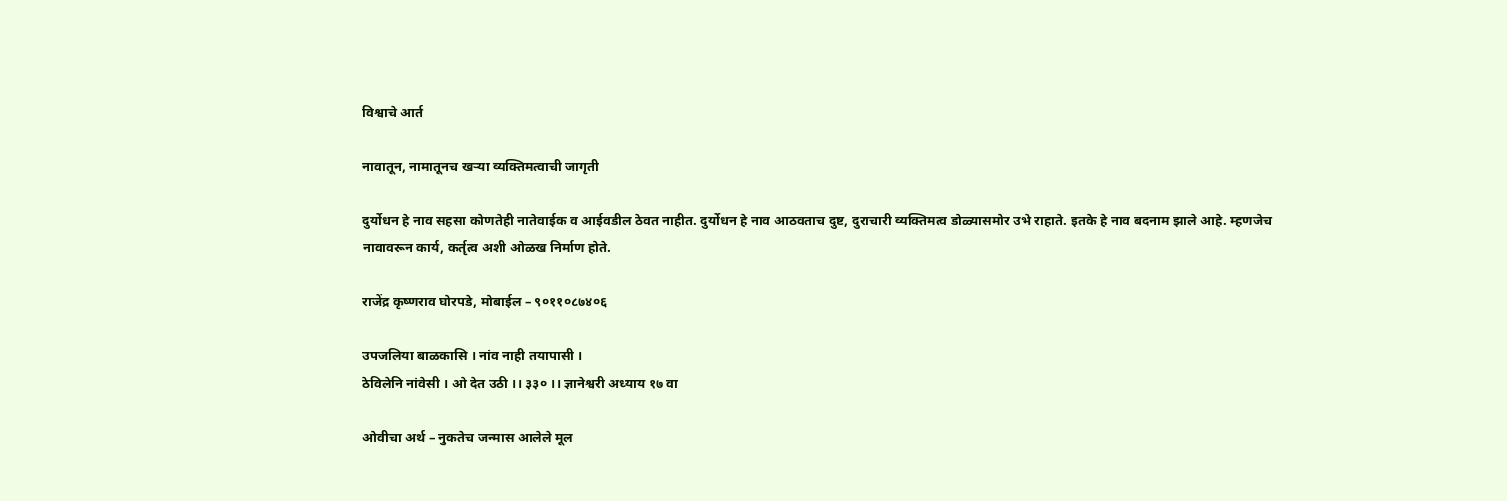विश्वाचे आर्त

नावातून, नामातूनच खऱ्या व्यक्तिमत्वाची जागृती

दुर्योधन हे नाव सहसा कोणतेही नातेवाईक व आईवडील ठेवत नाहीत. दुर्योधन हे नाव आठवताच दुष्ट, दुराचारी व्यक्तिमत्व डोळ्यासमोर उभे राहाते. इतके हे नाव बदनाम झाले आहे. म्हणजेच नावावरून कार्य, कर्तृत्व अशी ओळख निर्माण होते.

राजेंद्र कृष्णराव घोरपडे, मोबाईल – ९०११०८७४०६

उपजलिया बाळकासि । नांव नाही तयापासी ।
ठेविलेनि नांवेसी । ओ देत उठी ।। ३३० ।। ज्ञानेश्वरी अध्याय १७ वा

ओवीचा अर्थ – नुकतेच जन्मास आलेले मूल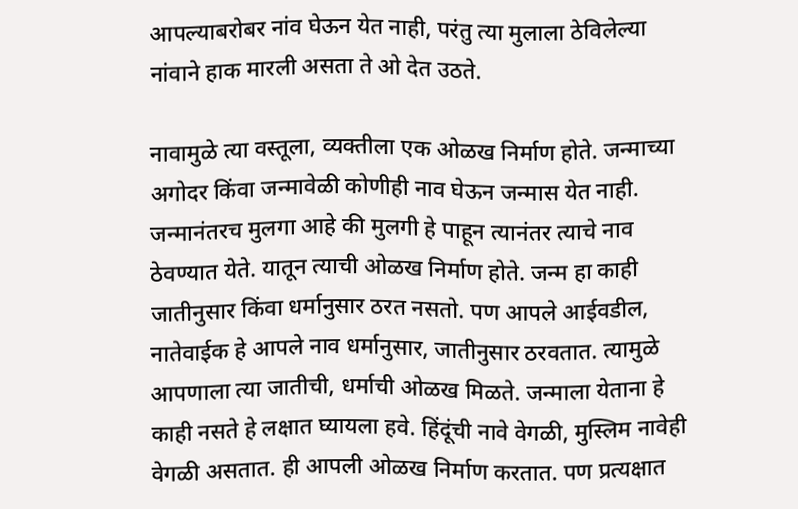आपल्याबरोबर नांव घेऊन येत नाही, परंतु त्या मुलाला ठेविलेल्या नांवाने हाक मारली असता ते ओ देत उठते.

नावामुळे त्या वस्तूला, व्यक्तीला एक ओळख निर्माण होते. जन्माच्या अगोदर किंवा जन्मावेळी कोणीही नाव घेऊन जन्मास येत नाही. जन्मानंतरच मुलगा आहे की मुलगी हे पाहून त्यानंतर त्याचे नाव ठेवण्यात येते. यातून त्याची ओळख निर्माण होते. जन्म हा काही जातीनुसार किंवा धर्मानुसार ठरत नसतो. पण आपले आईवडील, नातेवाईक हे आपले नाव धर्मानुसार, जातीनुसार ठरवतात. त्यामुळे आपणाला त्या जातीची, धर्माची ओळख मिळते. जन्माला येताना हे काही नसते हे लक्षात घ्यायला हवे. हिंदूंची नावे वेगळी, मुस्लिम नावेही वेगळी असतात. ही आपली ओळख निर्माण करतात. पण प्रत्यक्षात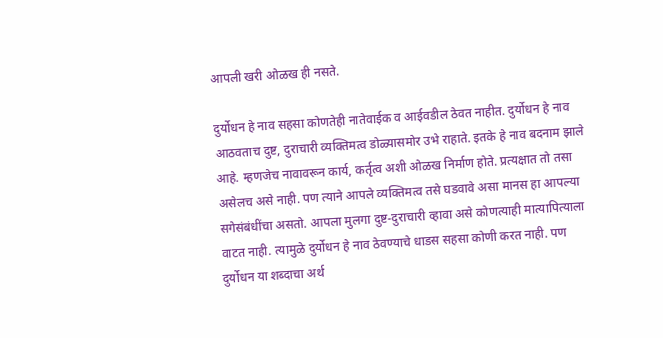आपली खरी ओळख ही नसते.

दुर्योधन हे नाव सहसा कोणतेही नातेवाईक व आईवडील ठेवत नाहीत. दुर्योधन हे नाव आठवताच दुष्ट, दुराचारी व्यक्तिमत्व डोळ्यासमोर उभे राहाते. इतके हे नाव बदनाम झाले आहे. म्हणजेच नावावरून कार्य, कर्तृत्व अशी ओळख निर्माण होते. प्रत्यक्षात तो तसा असेलच असे नाही. पण त्याने आपले व्यक्तिमत्व तसे घडवावे असा मानस हा आपल्या सगेसंबंधींचा असतो. आपला मुलगा दुष्ट-दुराचारी व्हावा असे कोणत्याही मात्यापित्याला वाटत नाही. त्यामुळे दुर्योधन हे नाव ठेवण्याचे धाडस सहसा कोणी करत नाही. पण दुर्योधन या शब्दाचा अर्थ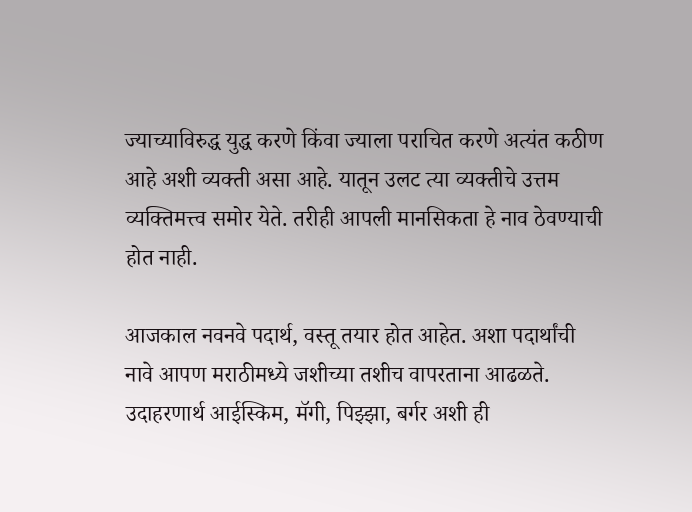ज्याच्याविरुद्ध युद्ध करणे किंवा ज्याला पराचित करणे अत्यंत कठीण आहे अशी व्यक्ती असा आहे. यातून उलट त्या व्यक्तीचे उत्तम व्यक्तिमत्त्व समोर येते. तरीही आपली मानसिकता हे नाव ठेवण्याची होत नाही.

आजकाल नवनवे पदार्थ, वस्तू तयार होत आहेत. अशा पदार्थांची नावे आपण मराठीमध्ये जशीच्या तशीच वापरताना आढळते. उदाहरणार्थ आईस्किम, मॅगी, पिझ्झा, बर्गर अशी ही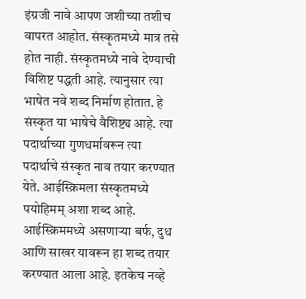इंग्रजी नावे आपण जशीच्या तशीच वापरत आहोत. संस्कृतमध्ये मात्र तसे होत नाही. संस्कृतमध्ये नावे देण्याची विशिष्ट पद्धती आहे. त्यानुसार त्या भाषेत नवे शब्द निर्माण होतात. हे संस्कृत या भाषेचे वैशिष्ट्य आहे. त्या पदार्थाच्या गुणधर्मावरून त्या पदार्थाचे संस्कृत नाव तयार करण्यात येते. आईस्क्रिमला संस्कृतमध्ये पयोहिमम् अशा शब्द आहे. आईस्क्रिममध्ये असणाऱ्या बर्फ, दुध आणि साखर यावरून हा शब्द तयार करण्यात आला आहे. इतकेच नव्हे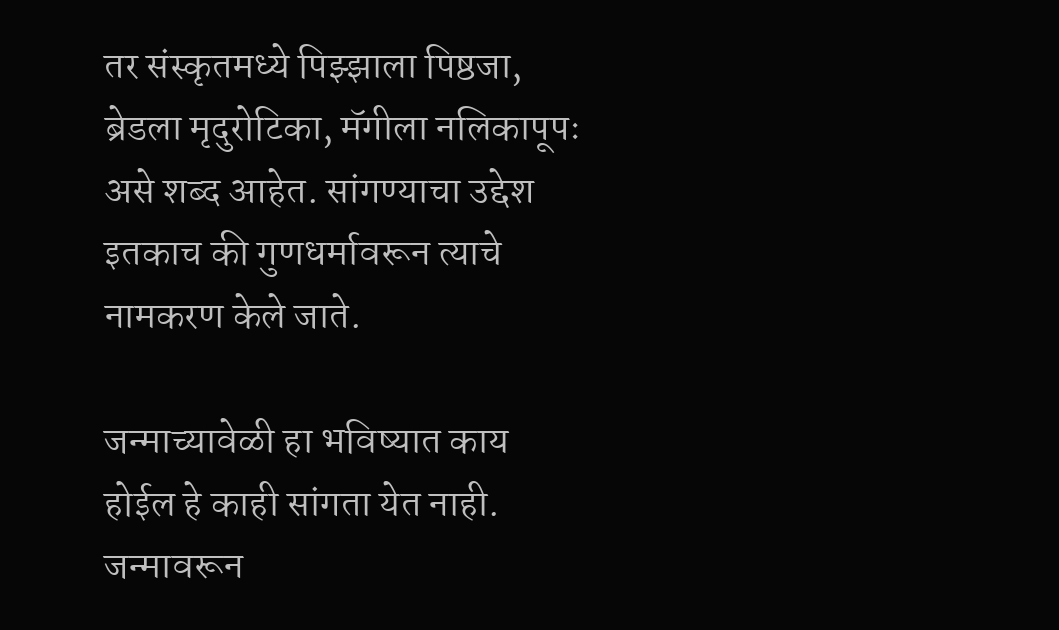तर संस्कृतमध्ये पिझ्झाला पिष्ठजा, ब्रेडला मृदुरोटिका, मॅगीला नलिकापूपः असे शब्द आहेत. सांगण्याचा उद्देश इतकाच की गुणधर्मावरून त्याचे नामकरण केले जाते.

जन्माच्यावेळी हा भविष्यात काय होईल हे काही सांगता येत नाही. जन्मावरून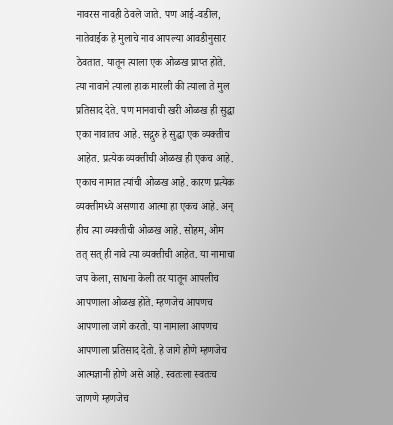नावरस नावही ठेवले जाते. पण आई-वडील, नातेवाईक हे मुलाचे नाव आपल्या आवडीनुसार ठेवतात. यातून त्याला एक ओळख प्राप्त होते. त्या नावाने त्याला हाक मारली की त्याला ते मुल प्रतिसाद देते. पण मानवाची खरी ओळख ही सुद्धा एका नावातच आहे. सद्गुरु हे सुद्धा एक व्यक्तीच आहेत. प्रत्येक व्यक्तीची ओळख ही एकच आहे. एकाच नामात त्यांची ओळख आहे. कारण प्रत्येक व्यक्तीमध्ये असणारा आत्मा हा एकच आहे. अन् हीच त्या व्यक्तीची ओळख आहे. सोहम, ओम तत् सत् ही नावे त्या व्यक्तीची आहेत. या नामाचा जप केला, साधना केली तर यातून आपलीच आपणाला ओळख होते. म्हणजेच आपणच आपणाला जागे करतो. या नामाला आपणच आपणाला प्रतिसाद देतो. हे जागे होणे म्हणजेच आत्मज्ञानी होणे असे आहे. स्वतःला स्वतःच जाणणे म्हणजेच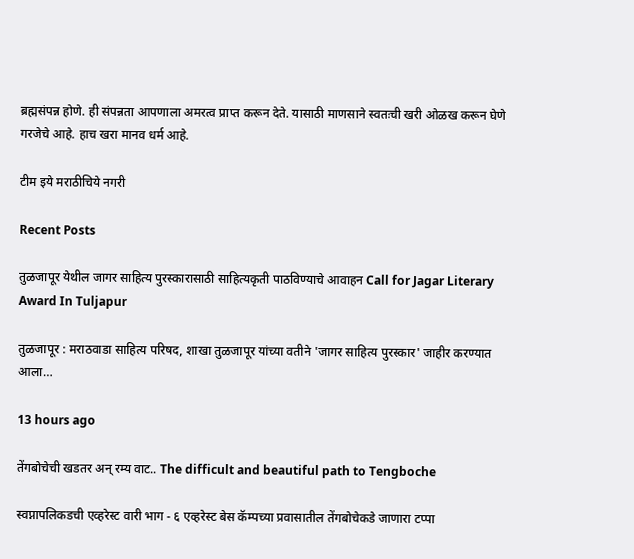ब्रह्मसंपन्न होणे. ही संपन्नता आपणाला अमरत्व प्राप्त करून देते. यासाठी माणसाने स्वतःची खरी ओळख करून घेणे गरजेचे आहे. हाच खरा मानव धर्म आहे.

टीम इये मराठीचिये नगरी

Recent Posts

तुळजापूर येथील जागर साहित्य पुरस्कारासाठी साहित्यकृती पाठविण्याचे आवाहन Call for Jagar Literary Award In Tuljapur

तुळजापूर : मराठवाडा साहित्य परिषद, शाखा तुळजापूर यांच्या वतीने 'जागर साहित्य पुरस्कार' जाहीर करण्यात आला…

13 hours ago

तेंगबोचेची खडतर अन् रम्य वाट.. The difficult and beautiful path to Tengboche

स्वप्नापलिकडची एव्हरेस्ट वारी भाग - ६ एव्हरेस्ट बेस कॅम्पच्या प्रवासातील तेंगबोचेकडे जाणारा टप्पा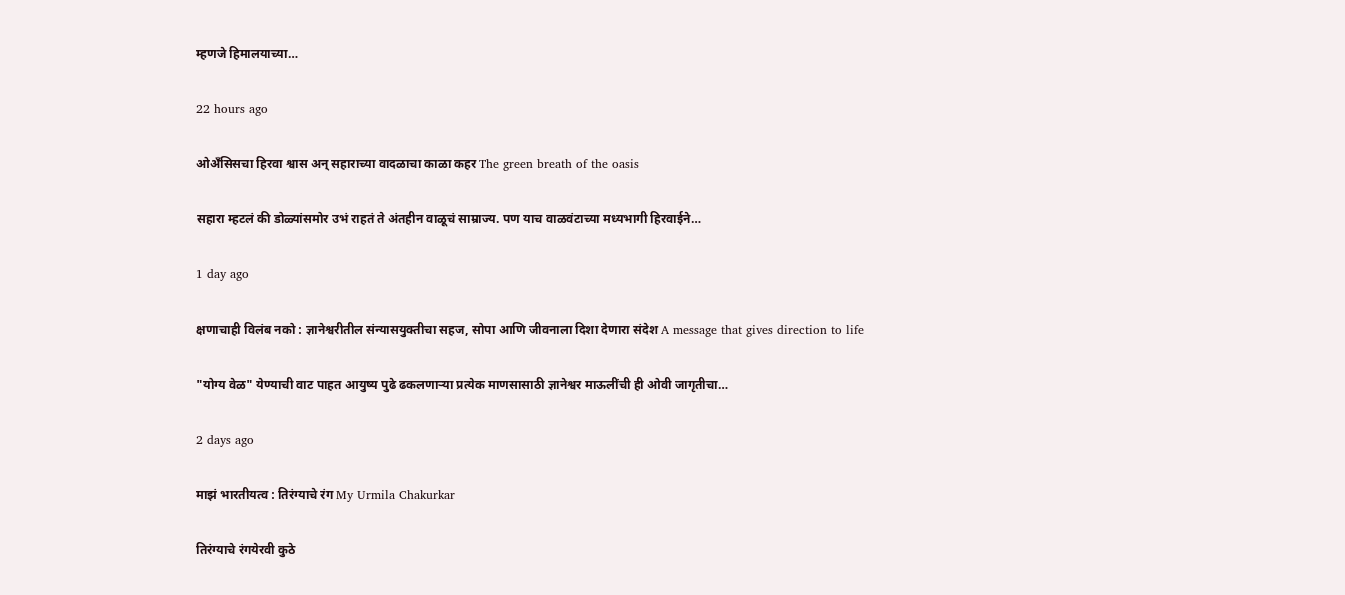म्हणजे हिमालयाच्या…

22 hours ago

ओअँसिसचा हिरवा श्वास अन् सहाराच्या वादळाचा काळा कहर The green breath of the oasis

सहारा म्हटलं की डोळ्यांसमोर उभं राहतं ते अंतहीन वाळूचं साम्राज्य. पण याच वाळवंटाच्या मध्यभागी हिरवाईने…

1 day ago

क्षणाचाही विलंब नको : ज्ञानेश्वरीतील संन्यासयुक्तीचा सहज, सोपा आणि जीवनाला दिशा देणारा संदेश A message that gives direction to life

"योग्य वेळ" येण्याची वाट पाहत आयुष्य पुढे ढकलणाऱ्या प्रत्येक माणसासाठी ज्ञानेश्वर माऊलींची ही ओवी जागृतीचा…

2 days ago

माझं भारतीयत्व : तिरंग्याचे रंग My Urmila Chakurkar

तिरंग्याचे रंगयेरवी कुठे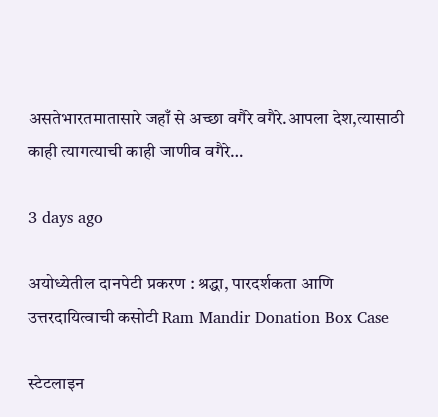असतेभारतमातासारे जहाँ से अच्छा वगैरे वगैरे.आपला देश,त्यासाठी काही त्यागत्याची काही जाणीव वगैरे…

3 days ago

अयोध्येतील दानपेटी प्रकरण : श्रद्धा, पारदर्शकता आणि उत्तरदायित्वाची कसोटी Ram Mandir Donation Box Case

स्टेटलाइन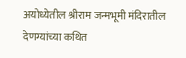अयोध्येतील श्रीराम जन्मभूमी मंदिरातील देणग्यांच्या कथित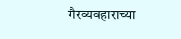गैरव्यवहाराच्या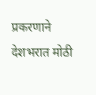प्रकरणाने देशभरात मोठी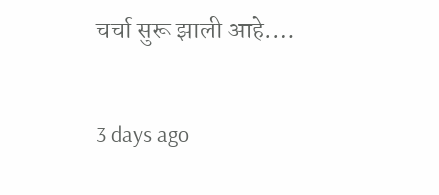चर्चा सुरू झाली आहे.…

3 days ago